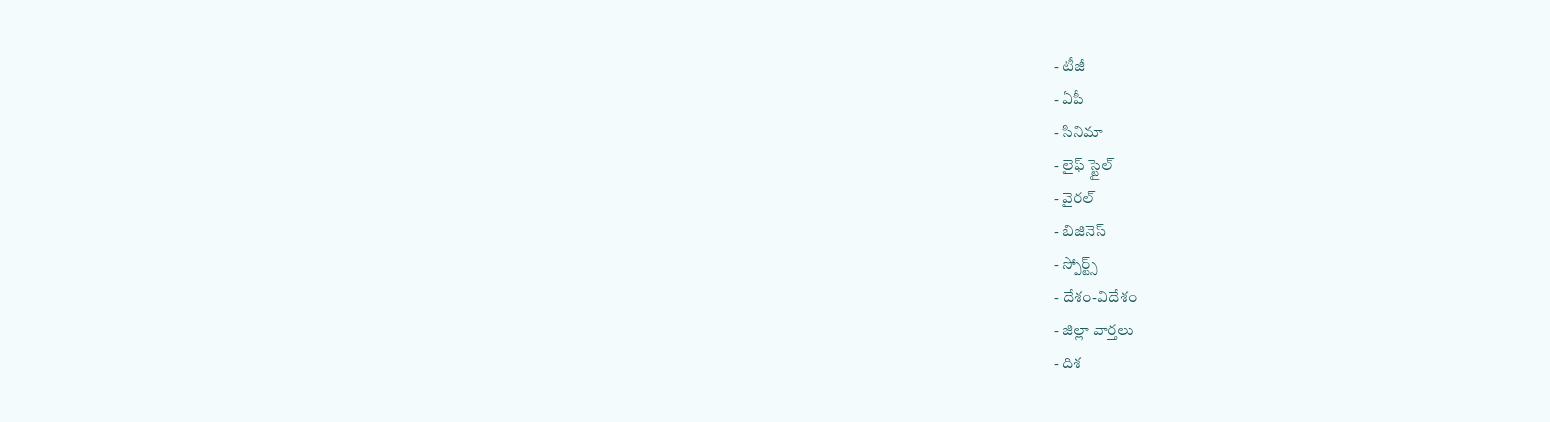- టీజీ
- ఏపీ
- సినిమా
- లైఫ్ స్టైల్
- వైరల్
- బిజినెస్
- స్పోర్ట్స్
- దేశం-విదేశం
- జిల్లా వార్తలు
- దిశ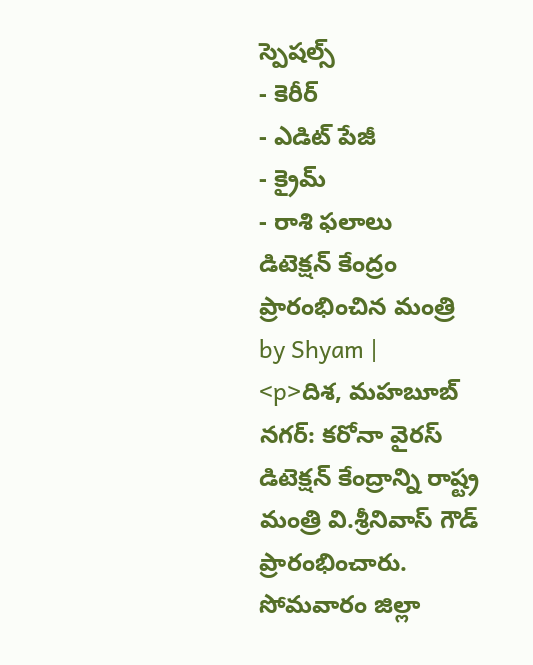స్పెషల్స్
- కెరీర్
- ఎడిట్ పేజీ
- క్రైమ్
- రాశి ఫలాలు
డిటెక్షన్ కేంద్రం ప్రారంభించిన మంత్రి
by Shyam |
<p>దిశ, మహబూబ్ నగర్: కరోనా వైరస్ డిటెక్షన్ కేంద్రాన్ని రాష్ట్ర మంత్రి వి.శ్రీనివాస్ గౌడ్ ప్రారంభించారు. సోమవారం జిల్లా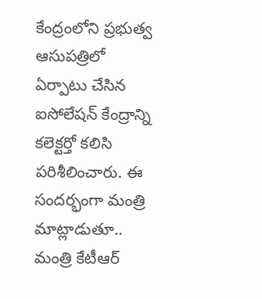కేంద్రంలోని ప్రభుత్వ ఆసుపత్రిలో ఏర్పాటు చేసిన ఐసోలేషన్ కేంద్రాన్ని కలెక్టర్తో కలిసి పరిశీలించారు. ఈ సందర్భంగా మంత్రి మాట్లాడుతూ.. మంత్రి కేటీఆర్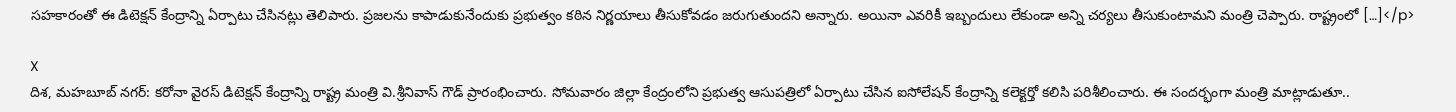సహకారంతో ఈ డిటెక్షన్ కేంద్రాన్ని ఏర్పాటు చేసినట్లు తెలిపారు. ప్రజలను కాపాడుకునేందుకు ప్రభుత్వం కఠిన నిర్ణయాలు తీసుకోవడం జరుగుతుందని అన్నారు. అయినా ఎవరికీ ఇబ్బందులు లేకుండా అన్ని చర్యలు తీసుకుంటామని మంత్రి చెప్పారు. రాష్ట్రంలో […]</p>

X
దిశ, మహబూబ్ నగర్: కరోనా వైరస్ డిటెక్షన్ కేంద్రాన్ని రాష్ట్ర మంత్రి వి.శ్రీనివాస్ గౌడ్ ప్రారంభించారు. సోమవారం జిల్లా కేంద్రంలోని ప్రభుత్వ ఆసుపత్రిలో ఏర్పాటు చేసిన ఐసోలేషన్ కేంద్రాన్ని కలెక్టర్తో కలిసి పరిశీలించారు. ఈ సందర్భంగా మంత్రి మాట్లాడుతూ..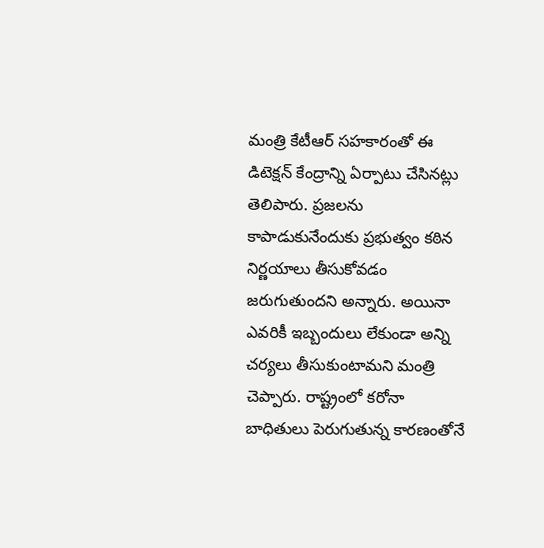మంత్రి కేటీఆర్ సహకారంతో ఈ డిటెక్షన్ కేంద్రాన్ని ఏర్పాటు చేసినట్లు తెలిపారు. ప్రజలను కాపాడుకునేందుకు ప్రభుత్వం కఠిన నిర్ణయాలు తీసుకోవడం జరుగుతుందని అన్నారు. అయినా ఎవరికీ ఇబ్బందులు లేకుండా అన్ని చర్యలు తీసుకుంటామని మంత్రి చెప్పారు. రాష్ట్రంలో కరోనా బాధితులు పెరుగుతున్న కారణంతోనే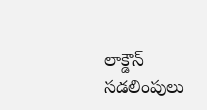లాక్డౌన్ సడలింపులు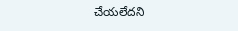చేయలేదని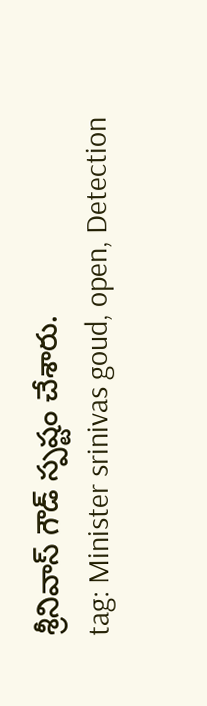శ్రీనివాస్ గౌడ్ స్పష్టం చేశారు.
tag: Minister srinivas goud, open, Detection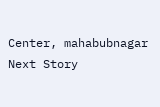Center, mahabubnagar
Next Story